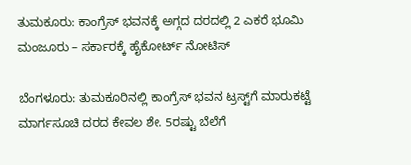ತುಮಕೂರು: ಕಾಂಗ್ರೆಸ್ ಭವನಕ್ಕೆ ಅಗ್ಗದ ದರದಲ್ಲಿ 2 ಎಕರೆ ಭೂಮಿ ಮಂಜೂರು – ಸರ್ಕಾರಕ್ಕೆ ಹೈಕೋರ್ಟ್ ನೋಟಿಸ್

ಬೆಂಗಳೂರು: ತುಮಕೂರಿನಲ್ಲಿ ಕಾಂಗ್ರೆಸ್ ಭವನ ಟ್ರಸ್ಟ್‌ಗೆ ಮಾರುಕಟ್ಟೆ ಮಾರ್ಗಸೂಚಿ ದರದ ಕೇವಲ ಶೇ. 5ರಷ್ಟು ಬೆಲೆಗೆ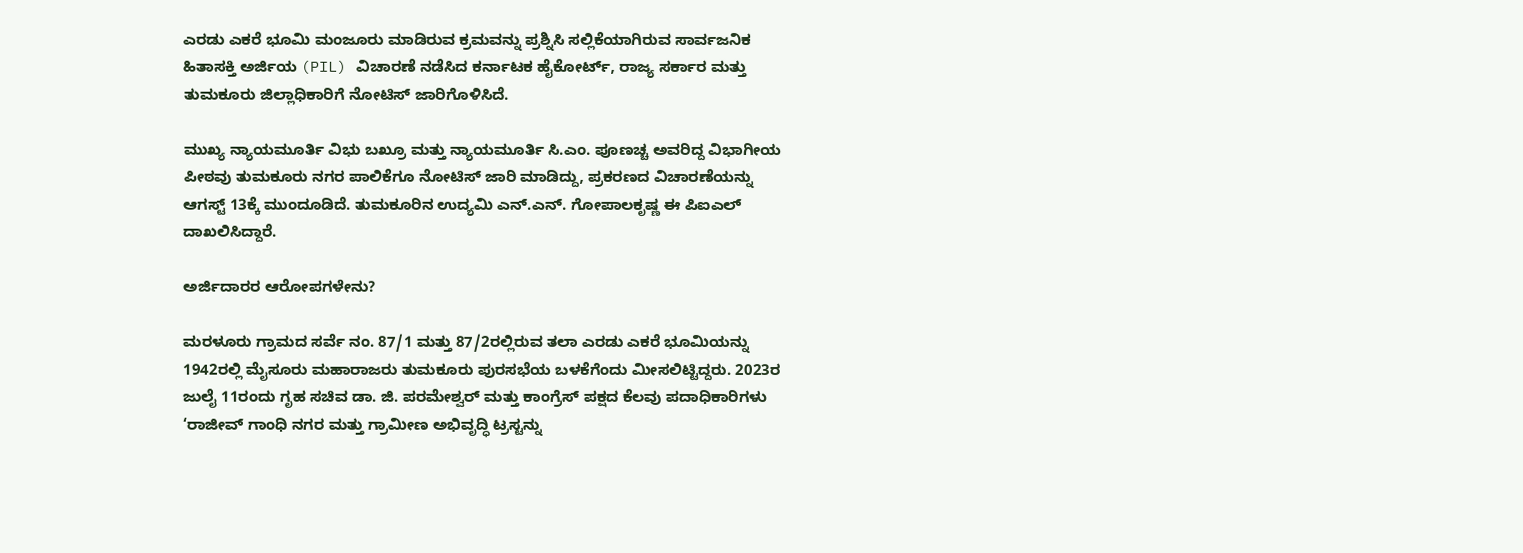ಎರಡು ಎಕರೆ ಭೂಮಿ ಮಂಜೂರು ಮಾಡಿರುವ ಕ್ರಮವನ್ನು ಪ್ರಶ್ನಿಸಿ ಸಲ್ಲಿಕೆಯಾಗಿರುವ ಸಾರ್ವಜನಿಕ ಹಿತಾಸಕ್ತಿ ಅರ್ಜಿಯ (PIL) ವಿಚಾರಣೆ ನಡೆಸಿದ ಕರ್ನಾಟಕ ಹೈಕೋರ್ಟ್, ರಾಜ್ಯ ಸರ್ಕಾರ ಮತ್ತು ತುಮಕೂರು ಜಿಲ್ಲಾಧಿಕಾರಿಗೆ ನೋಟಿಸ್ ಜಾರಿಗೊಳಿಸಿದೆ.

ಮುಖ್ಯ ನ್ಯಾಯಮೂರ್ತಿ ವಿಭು ಬಖ್ರೂ ಮತ್ತು ನ್ಯಾಯಮೂರ್ತಿ ಸಿ.ಎಂ. ಪೂಣಚ್ಚ ಅವರಿದ್ದ ವಿಭಾಗೀಯ ಪೀಠವು ತುಮಕೂರು ನಗರ ಪಾಲಿಕೆಗೂ ನೋಟಿಸ್ ಜಾರಿ ಮಾಡಿದ್ದು, ಪ್ರಕರಣದ ವಿಚಾರಣೆಯನ್ನು ಆಗಸ್ಟ್ 13ಕ್ಕೆ ಮುಂದೂಡಿದೆ. ತುಮಕೂರಿನ ಉದ್ಯಮಿ ಎನ್.ಎನ್. ಗೋಪಾಲಕೃಷ್ಣ ಈ ಪಿಐಎಲ್ ದಾಖಲಿಸಿದ್ದಾರೆ.

ಅರ್ಜಿದಾರರ ಆರೋಪಗಳೇನು?

ಮರಳೂರು ಗ್ರಾಮದ ಸರ್ವೆ ನಂ. 87/1 ಮತ್ತು 87/2ರಲ್ಲಿರುವ ತಲಾ ಎರಡು ಎಕರೆ ಭೂಮಿಯನ್ನು 1942ರಲ್ಲಿ ಮೈಸೂರು ಮಹಾರಾಜರು ತುಮಕೂರು ಪುರಸಭೆಯ ಬಳಕೆಗೆಂದು ಮೀಸಲಿಟ್ಟಿದ್ದರು. 2023ರ ಜುಲೈ 11ರಂದು ಗೃಹ ಸಚಿವ ಡಾ. ಜಿ. ಪರಮೇಶ್ವರ್ ಮತ್ತು ಕಾಂಗ್ರೆಸ್ ಪಕ್ಷದ ಕೆಲವು ಪದಾಧಿಕಾರಿಗಳು ‘ರಾಜೀವ್ ಗಾಂಧಿ ನಗರ ಮತ್ತು ಗ್ರಾಮೀಣ ಅಭಿವೃದ್ಧಿ ಟ್ರಸ್ಟನ್ನು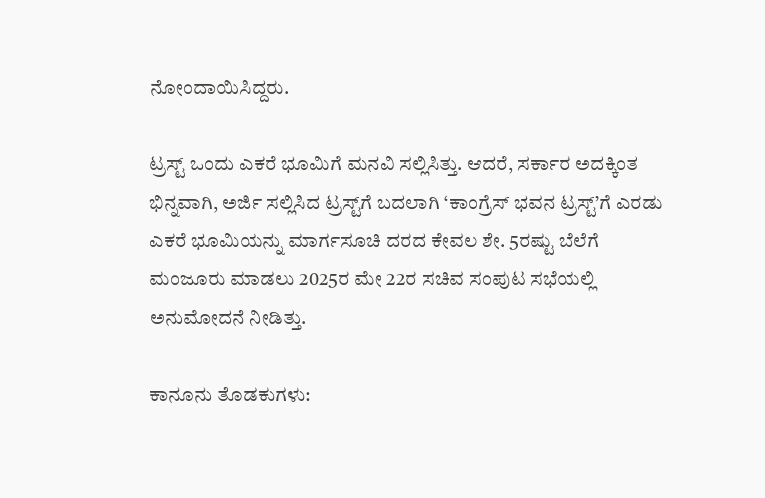ನೋಂದಾಯಿಸಿದ್ದರು.

ಟ್ರಸ್ಟ್ ಒಂದು ಎಕರೆ ಭೂಮಿಗೆ ಮನವಿ ಸಲ್ಲಿಸಿತ್ತು. ಆದರೆ, ಸರ್ಕಾರ ಅದಕ್ಕಿಂತ ಭಿನ್ನವಾಗಿ, ಅರ್ಜಿ ಸಲ್ಲಿಸಿದ ಟ್ರಸ್ಟ್‌ಗೆ ಬದಲಾಗಿ ‘ಕಾಂಗ್ರೆಸ್ ಭವನ ಟ್ರಸ್ಟ್’ಗೆ ಎರಡು ಎಕರೆ ಭೂಮಿಯನ್ನು ಮಾರ್ಗಸೂಚಿ ದರದ ಕೇವಲ ಶೇ. 5ರಷ್ಟು ಬೆಲೆಗೆ ಮಂಜೂರು ಮಾಡಲು 2025ರ ಮೇ 22ರ ಸಚಿವ ಸಂಪುಟ ಸಭೆಯಲ್ಲಿ ಅನುಮೋದನೆ ನೀಡಿತ್ತು.

ಕಾನೂನು ತೊಡಕುಗಳು: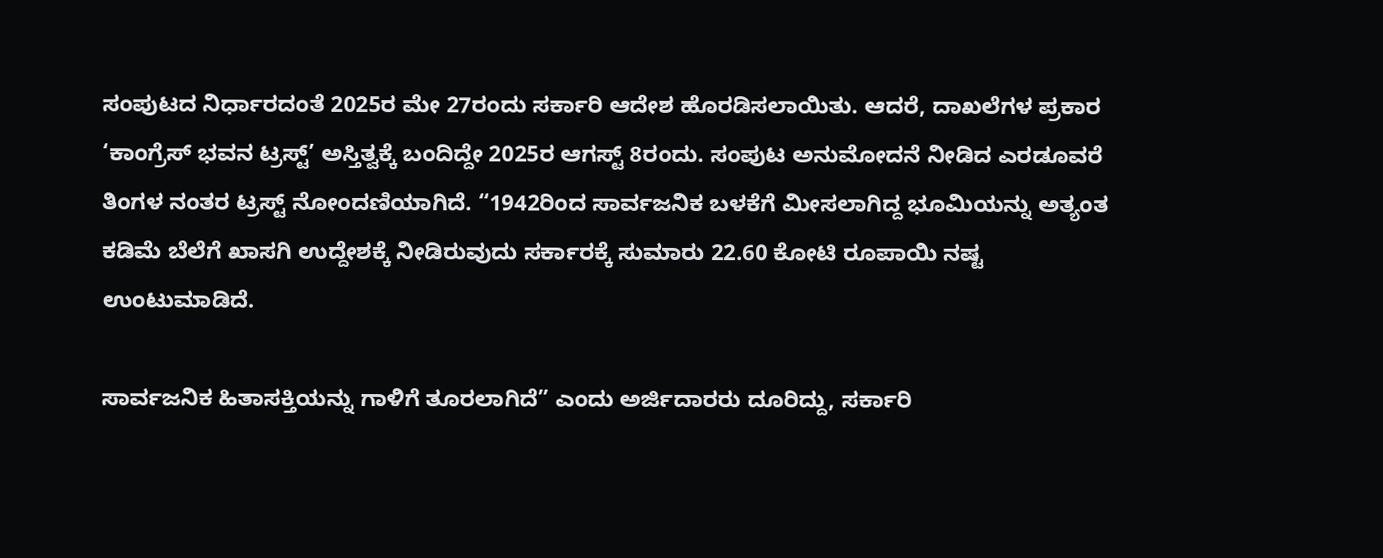ಸಂಪುಟದ ನಿರ್ಧಾರದಂತೆ 2025ರ ಮೇ 27ರಂದು ಸರ್ಕಾರಿ ಆದೇಶ ಹೊರಡಿಸಲಾಯಿತು. ಆದರೆ, ದಾಖಲೆಗಳ ಪ್ರಕಾರ ‘ಕಾಂಗ್ರೆಸ್ ಭವನ ಟ್ರಸ್ಟ್’ ಅಸ್ತಿತ್ವಕ್ಕೆ ಬಂದಿದ್ದೇ 2025ರ ಆಗಸ್ಟ್ 8ರಂದು. ಸಂಪುಟ ಅನುಮೋದನೆ ನೀಡಿದ ಎರಡೂವರೆ ತಿಂಗಳ ನಂತರ ಟ್ರಸ್ಟ್ ನೋಂದಣಿಯಾಗಿದೆ. “1942ರಿಂದ ಸಾರ್ವಜನಿಕ ಬಳಕೆಗೆ ಮೀಸಲಾಗಿದ್ದ ಭೂಮಿಯನ್ನು ಅತ್ಯಂತ ಕಡಿಮೆ ಬೆಲೆಗೆ ಖಾಸಗಿ ಉದ್ದೇಶಕ್ಕೆ ನೀಡಿರುವುದು ಸರ್ಕಾರಕ್ಕೆ ಸುಮಾರು 22.60 ಕೋಟಿ ರೂಪಾಯಿ ನಷ್ಟ ಉಂಟುಮಾಡಿದೆ.

ಸಾರ್ವಜನಿಕ ಹಿತಾಸಕ್ತಿಯನ್ನು ಗಾಳಿಗೆ ತೂರಲಾಗಿದೆ” ಎಂದು ಅರ್ಜಿದಾರರು ದೂರಿದ್ದು, ಸರ್ಕಾರಿ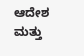ಆದೇಶ ಮತ್ತು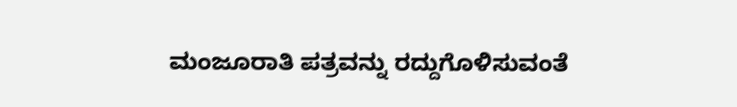ಮಂಜೂರಾತಿ ಪತ್ರವನ್ನು ರದ್ದುಗೊಳಿಸುವಂತೆ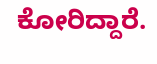ಕೋರಿದ್ದಾರೆ.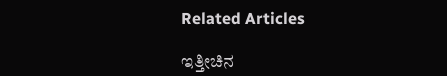Related Articles

ಇತ್ತೀಚಿನ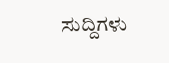ಸುದ್ದಿಗಳು